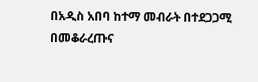በአዲስ አበባ ከተማ መብራት በተደጋጋሚ በመቆራረጡና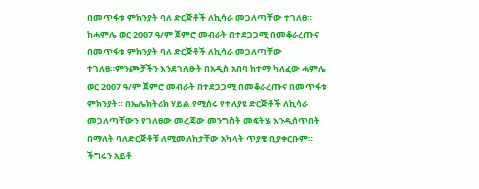በመጥፋቱ ምክንያት ባለ ድርጅቶች ለኪሳራ መጋለጣቸው ተገለፀ።
ከሓምሌ ወር 2007 ዓ/ም ጀምሮ መብራት በተደጋጋሚ በመቆራረጡና በመጥፋቱ ምክንያት ባለ ድርጅቶች ለኪሳራ መጋለጣቸው ተገለፀ።ምንጮቻችን እንደገለፁት በአዲስ አበባ ከተማ ካለፈው ሓምሌ ወር 2007 ዓ/ም ጀምሮ መብራት በተደጋጋሚ በመቆራረጡና በመጥፋቱ ምክንያት። በኤሌክትሪክ ሃይል የሚሰሩ የተለያዩ ድርጅቶች ለኪሳራ መጋለጣቸውን የገለፀው መረጃው መንግስት መፍትሄ እንዲሰጥበት በማለት ባለድርጅቶቹ ለሚመለከታቸው አካላት ጥያቄ ቢያቀርቡም። ችግሩን አይቶ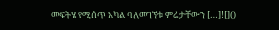መፍትሄ የሚሰጥ አካል ባለመገኘቱ ምሬታቸውን […]![]()